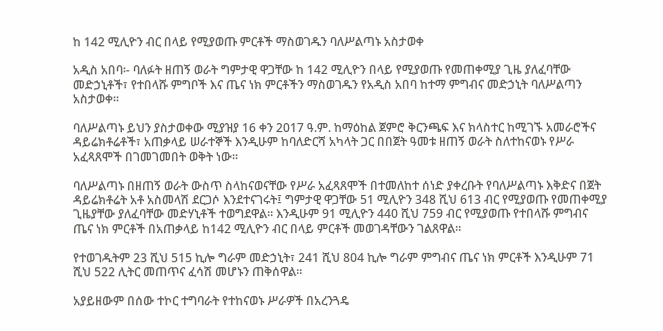ከ 142 ሚሊዮን ብር በላይ የሚያወጡ ምርቶች ማስወገዱን ባለሥልጣኑ አስታወቀ

አዲስ አበባ፡- ባለፉት ዘጠኝ ወራት ግምታዊ ዋጋቸው ከ 142 ሚሊዮን በላይ የሚያወጡ የመጠቀሚያ ጊዜ ያለፈባቸው መድኃኒቶች፣ የተበላሹ ምግቦች እና ጤና ነክ ምርቶችን ማስወገዱን የአዲስ አበባ ከተማ ምግብና መድኃኒት ባለሥልጣን አስታወቀ፡፡

ባለሥልጣኑ ይህን ያስታወቀው ሚያዝያ 16 ቀን 2017 ዓ.ም. ከማዕከል ጀምሮ ቅርንጫፍ እና ክላስተር ከሚገኙ አመራሮችና ዳይሬክቶሬቶች፣ አጠቃላይ ሠራተኞች እንዲሁም ከባለድርሻ አካላት ጋር በበጀት ዓመቱ ዘጠኝ ወራት ስለተከናወኑ የሥራ አፈጻጸሞች በገመገመበት ወቅት ነው።

ባለሥልጣኑ በዘጠኝ ወራት ውስጥ ስላከናወናቸው የሥራ አፈጻጸሞች በተመለከተ ሰነድ ያቀረቡት የባለሥልጣኑ እቅድና በጀት ዳይሬክቶሬት አቶ አስመላሽ ደርጋሶ እንደተናገሩት፤ ግምታዊ ዋጋቸው 51 ሚሊዮን 348 ሺህ 613 ብር የሚያወጡ የመጠቀሚያ ጊዜያቸው ያለፈባቸው መድሃኒቶች ተወግደዋል። እንዲሁም 91 ሚሊዮን 440 ሺህ 759 ብር የሚያወጡ የተበላሹ ምግብና ጤና ነክ ምርቶች በአጠቃላይ ከ142 ሚሊዮን ብር በላይ ምርቶች መወገዳቸውን ገልጸዋል።

የተወገዱትም 23 ሺህ 515 ኪሎ ግራም መድኃኒት፣ 241 ሺህ 804 ኪሎ ግራም ምግብና ጤና ነክ ምርቶች እንዲሁም 71 ሺህ 522 ሊትር መጠጥና ፈሳሽ መሆኑን ጠቅሰዋል።

አያይዘውም በሰው ተኮር ተግባራት የተከናወኑ ሥራዎች በአረንጓዴ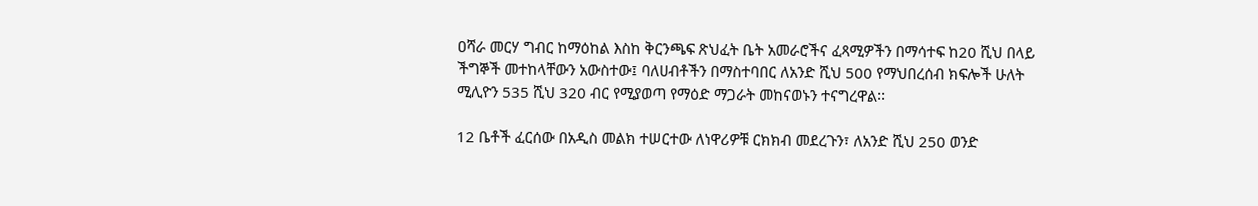ዐሻራ መርሃ ግብር ከማዕከል እስከ ቅርንጫፍ ጽህፈት ቤት አመራሮችና ፈጻሚዎችን በማሳተፍ ከ20 ሺህ በላይ ችግኞች መተከላቸውን አውስተው፤ ባለሀብቶችን በማስተባበር ለአንድ ሺህ 500 የማህበረሰብ ክፍሎች ሁለት ሚሊዮን 535 ሺህ 320 ብር የሚያወጣ የማዕድ ማጋራት መከናወኑን ተናግረዋል፡፡

12 ቤቶች ፈርሰው በአዲስ መልክ ተሠርተው ለነዋሪዎቹ ርክክብ መደረጉን፣ ለአንድ ሺህ 250 ወንድ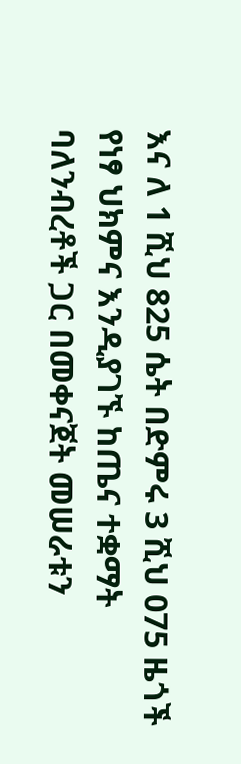እና ለ 1 ሺህ 825 ሴት በድምሩ 3 ሺህ 075 ዜጎች የነፃ ህክምና እንዲያገኙ ከጤና ተቋማት ባለንብረቶች ጋር በመቀናጀት መሠራቱን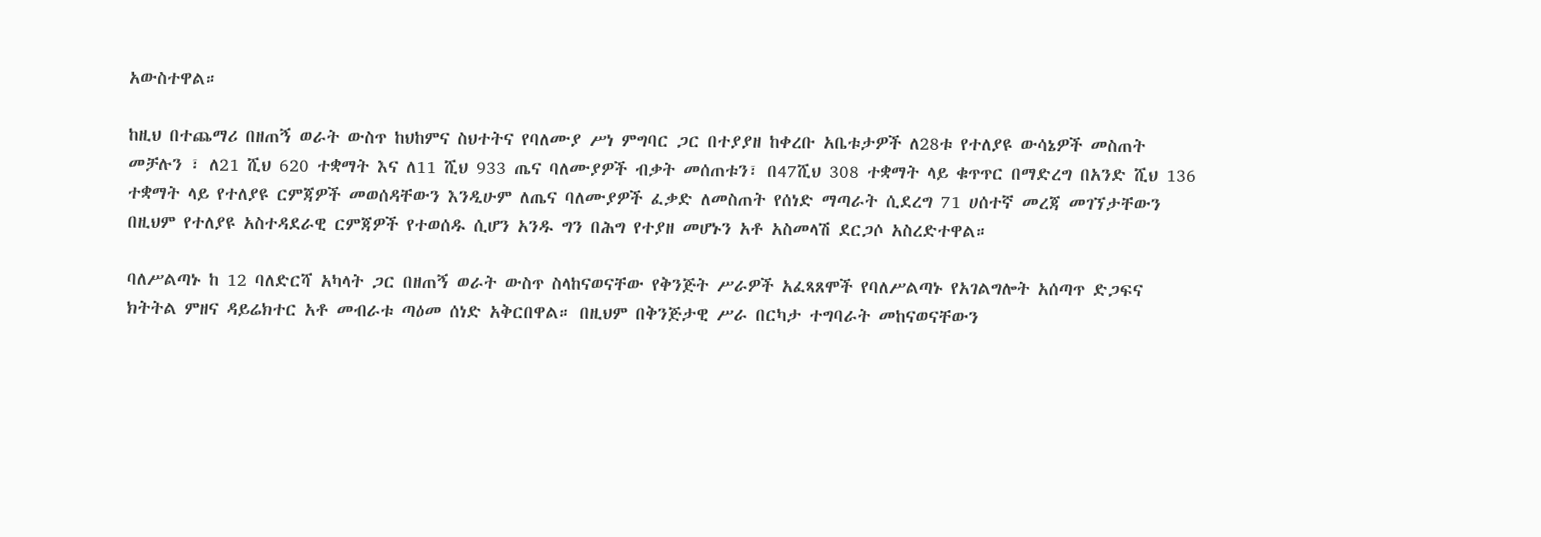አውስተዋል።

ከዚህ በተጨማሪ በዘጠኝ ወራት ውስጥ ከህከምና ስህተትና የባለሙያ ሥነ ምግባር ጋር በተያያዘ ከቀረቡ አቤቱታዎች ለ28ቱ የተለያዩ ውሳኔዎች መስጠት መቻሉን ፣ ለ21 ሺህ 620 ተቋማት እና ለ11 ሺህ 933 ጤና ባለሙያዎች ብቃት መሰጠቱን፣ በ47ሺህ 308 ተቋማት ላይ ቁጥጥር በማድረግ በአንድ ሺህ 136 ተቋማት ላይ የተለያዩ ርምጃዎች መወሰዳቸውን እንዲሁም ለጤና ባለሙያዎች ፈቃድ ለመስጠት የሰነድ ማጣራት ሲደረግ 71 ሀሰተኛ መረጃ መገኘታቸውን በዚህም የተለያዩ አስተዳደራዊ ርምጃዎች የተወሰዱ ሲሆን አንዱ ግን በሕግ የተያዘ መሆኑን አቶ አስመላሽ ደርጋሶ አስረድተዋል።

ባለሥልጣኑ ከ 12 ባለድርሻ አካላት ጋር በዘጠኝ ወራት ውስጥ ስላከናወናቸው የቅንጅት ሥራዎች አፈጻጸሞች የባለሥልጣኑ የአገልግሎት አሰጣጥ ድጋፍና ክትትል ምዘና ዳይሬክተር አቶ መብራቱ ጣዕመ ሰነድ አቅርበዋል። በዚህም በቅንጅታዊ ሥራ በርካታ ተግባራት መከናወናቸውን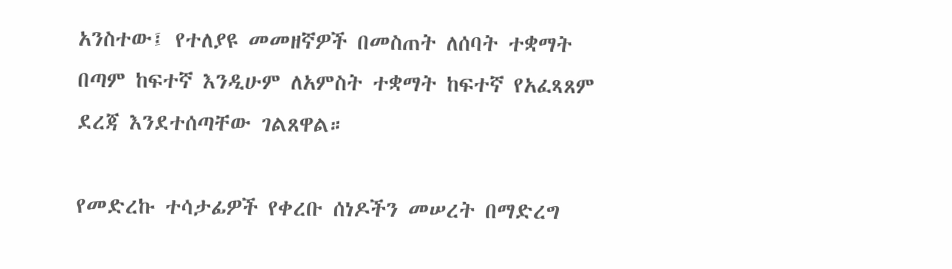አንስተው፤ የተለያዩ መመዘኛዎች በመስጠት ለሰባት ተቋማት በጣም ከፍተኛ እንዲሁም ለአምስት ተቋማት ከፍተኛ የአፈጻጸም ደረጃ እንደተሰጣቸው ገልጸዋል።

የመድረኩ ተሳታፊዎች የቀረቡ ሰነዶችን መሠረት በማድረግ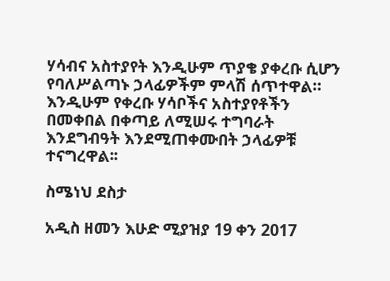ሃሳብና አስተያየት እንዲሁም ጥያቄ ያቀረቡ ሲሆን የባለሥልጣኑ ኃላፊዎችም ምላሽ ሰጥተዋል። እንዲሁም የቀረቡ ሃሳቦችና አስተያየቶችን በመቀበል በቀጣይ ለሚሠሩ ተግባራት እንደግብዓት እንደሚጠቀሙበት ኃላፊዎቹ ተናግረዋል፡፡

ስሜነህ ደስታ

አዲስ ዘመን እሁድ ሚያዝያ 19 ቀን 2017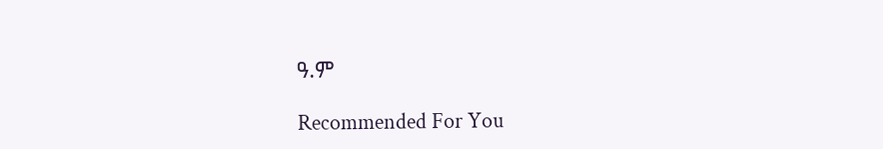ዓ.ም

Recommended For You